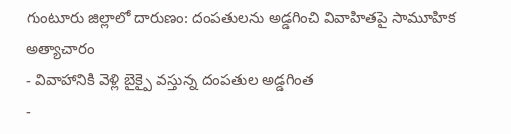గుంటూరు జిల్లాలో దారుణం: దంపతులను అడ్డగించి వివాహితపై సామూహిక అత్యాచారం
- వివాహానికి వెళ్లి బైక్పై వస్తున్న దంపతుల అడ్డగింత
-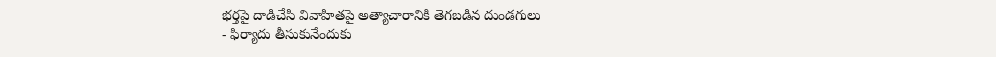భర్తపై దాడిచేసి వివాహితపై అత్యాచారానికి తెగబడిన దుండగులు
- ఫిర్యాదు తీసుకునేందుకు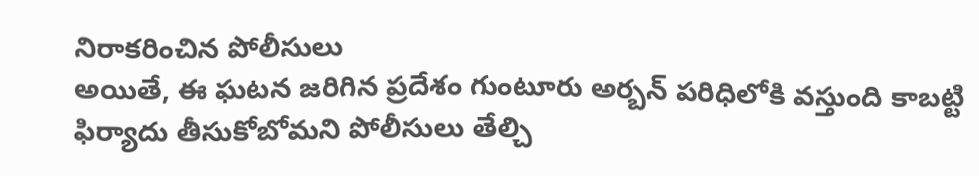నిరాకరించిన పోలీసులు
అయితే, ఈ ఘటన జరిగిన ప్రదేశం గుంటూరు అర్బన్ పరిధిలోకి వస్తుంది కాబట్టి ఫిర్యాదు తీసుకోబోమని పోలీసులు తేల్చి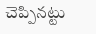చెప్పినట్టు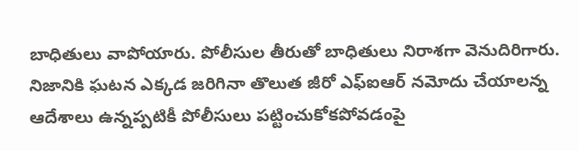బాధితులు వాపోయారు. పోలీసుల తీరుతో బాధితులు నిరాశగా వెనుదిరిగారు. నిజానికి ఘటన ఎక్కడ జరిగినా తొలుత జీరో ఎఫ్ఐఆర్ నమోదు చేయాలన్న ఆదేశాలు ఉన్నప్పటికీ పోలీసులు పట్టించుకోకపోవడంపై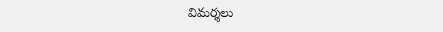విమర్శలు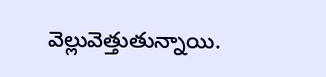వెల్లువెత్తుతున్నాయి.